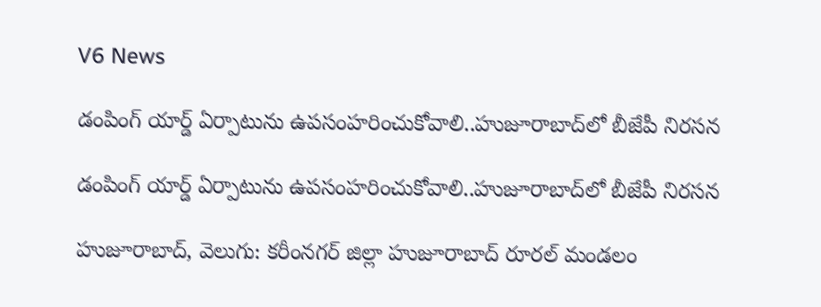V6 News

డంపింగ్ యార్డ్ ఏర్పాటును ఉపసంహరించుకోవాలి..హుజూరాబాద్‌‌‌‌లో బీజేపీ నిరసన

డంపింగ్ యార్డ్ ఏర్పాటును ఉపసంహరించుకోవాలి..హుజూరాబాద్‌‌‌‌లో బీజేపీ నిరసన

హుజూరాబాద్, వెలుగు: కరీంనగర్ జిల్లా హుజూరాబాద్ రూరల్ మండలం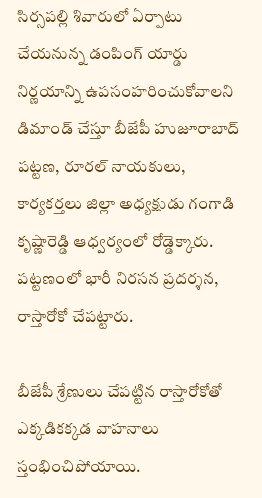సిర్సపల్లి శివారులో ఏర్పాటు చేయనున్న డంపింగ్ యార్డు నిర్ణయాన్ని ఉపసంహరించుకోవాలని డిమాండ్ చేస్తూ బీజేపీ హుజూరాబాద్ పట్టణ, రూరల్ నాయకులు, కార్యకర్తలు జిల్లా అధ్యక్షుడు గంగాడి కృష్ణారెడ్డి ఆధ్వర్యంలో రోడ్డెక్కారు. పట్టణంలో భారీ నిరసన ప్రదర్శన, రాస్తారోకో చేపట్టారు.

బీజేపీ శ్రేణులు చేపట్టిన రాస్తారోకోతో ఎక్కడికక్కడ వాహనాలు స్తంభించిపోయాయి.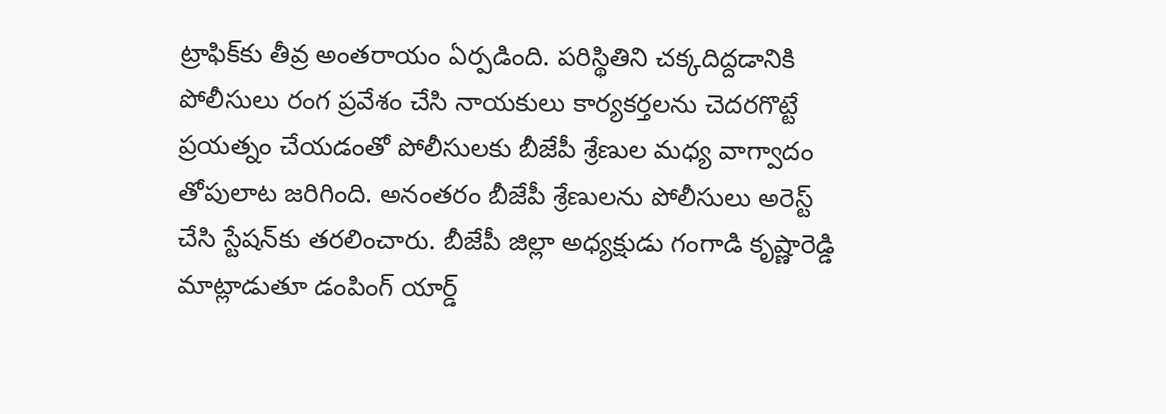ట్రాఫిక్‌‌‌‌కు తీవ్ర అంతరాయం ఏర్పడింది. పరిస్థితిని చక్కదిద్దడానికి పోలీసులు రంగ ప్రవేశం చేసి నాయకులు కార్యకర్తలను చెదరగొట్టే ప్రయత్నం చేయడంతో పోలీసులకు బీజేపీ శ్రేణుల మధ్య వాగ్వాదం తోపులాట జరిగింది. అనంతరం బీజేపీ శ్రేణులను పోలీసులు అరెస్ట్‌‌‌‌ చేసి స్టేషన్‌‌‌‌కు తరలించారు. బీజేపీ జిల్లా అధ్యక్షుడు గంగాడి కృష్ణారెడ్డి మాట్లాడుతూ డంపింగ్ యార్డ్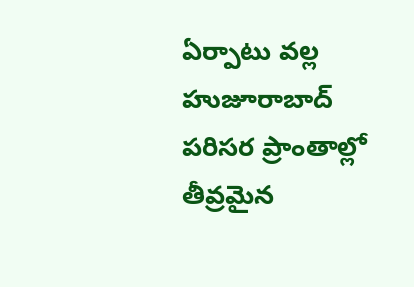ఏర్పాటు వల్ల హుజూరాబాద్ పరిసర ప్రాంతాల్లో తీవ్రమైన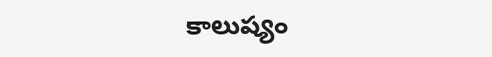కాలుష్యం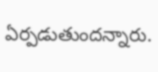ఏర్పడుతుందన్నారు.